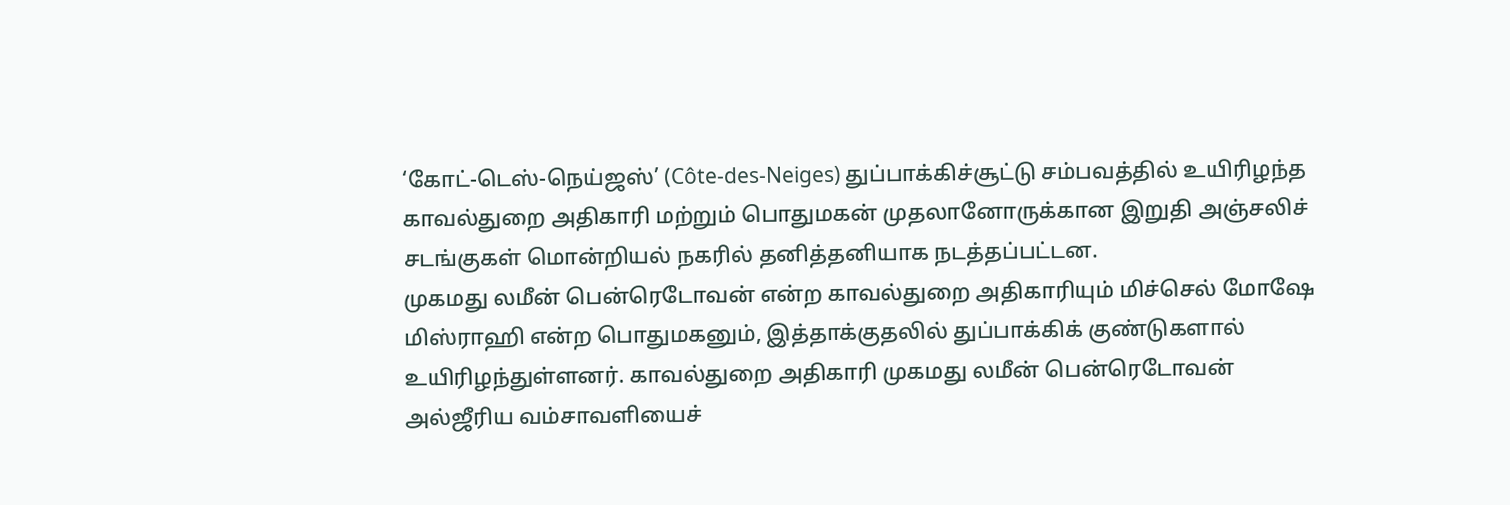‘கோட்-டெஸ்-நெய்ஜஸ்’ (Côte-des-Neiges) துப்பாக்கிச்சூட்டு சம்பவத்தில் உயிரிழந்த காவல்துறை அதிகாரி மற்றும் பொதுமகன் முதலானோருக்கான இறுதி அஞ்சலிச் சடங்குகள் மொன்றியல் நகரில் தனித்தனியாக நடத்தப்பட்டன.
முகமது லமீன் பென்ரெடோவன் என்ற காவல்துறை அதிகாரியும் மிச்செல் மோஷே மிஸ்ராஹி என்ற பொதுமகனும், இத்தாக்குதலில் துப்பாக்கிக் குண்டுகளால் உயிரிழந்துள்ளனர். காவல்துறை அதிகாரி முகமது லமீன் பென்ரெடோவன் அல்ஜீரிய வம்சாவளியைச்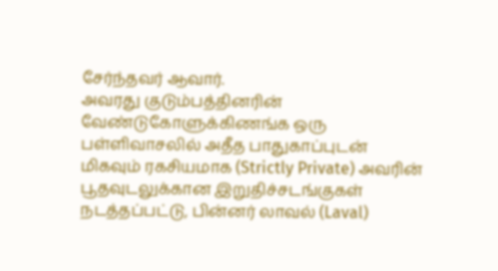சேர்ந்தவர் ஆவார்.
அவரது குடும்பத்தினரின் வேண்டுகோளுக்கிணங்க ஒரு பள்ளிவாசலில் அதீத பாதுகாப்புடன் மிகவும் ரகசியமாக (Strictly Private) அவரின் பூதவுடலுக்கான இறுதிச்சடங்குகள் நடத்தப்பட்டு, பின்னர் லாவல் (Laval)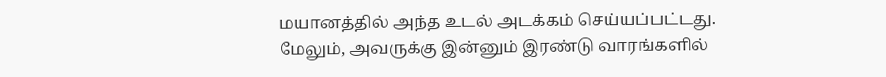மயானத்தில் அந்த உடல் அடக்கம் செய்யப்பட்டது.
மேலும், அவருக்கு இன்னும் இரண்டு வாரங்களில்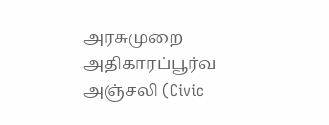அரசுமுறை அதிகாரப்பூர்வ அஞ்சலி (Civic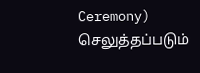Ceremony) செலுத்தப்படும்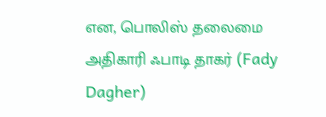என, பொலிஸ் தலைமை அதிகாரி ஃபாடி தாகர் (Fady Dagher)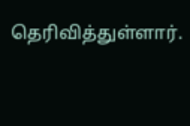தெரிவித்துள்ளார்.